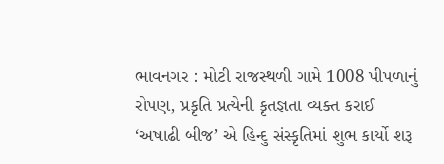ભાવનગર : મોટી રાજસ્થળી ગામે 1008 પીપળાનું રોપણ, પ્રકૃતિ પ્રત્યેની કૃતજ્ઞતા વ્યક્ત કરાઈ
‘અષાઢી બીજ’ એ હિન્દુ સંસ્કૃતિમાં શુભ કાર્યો શરૂ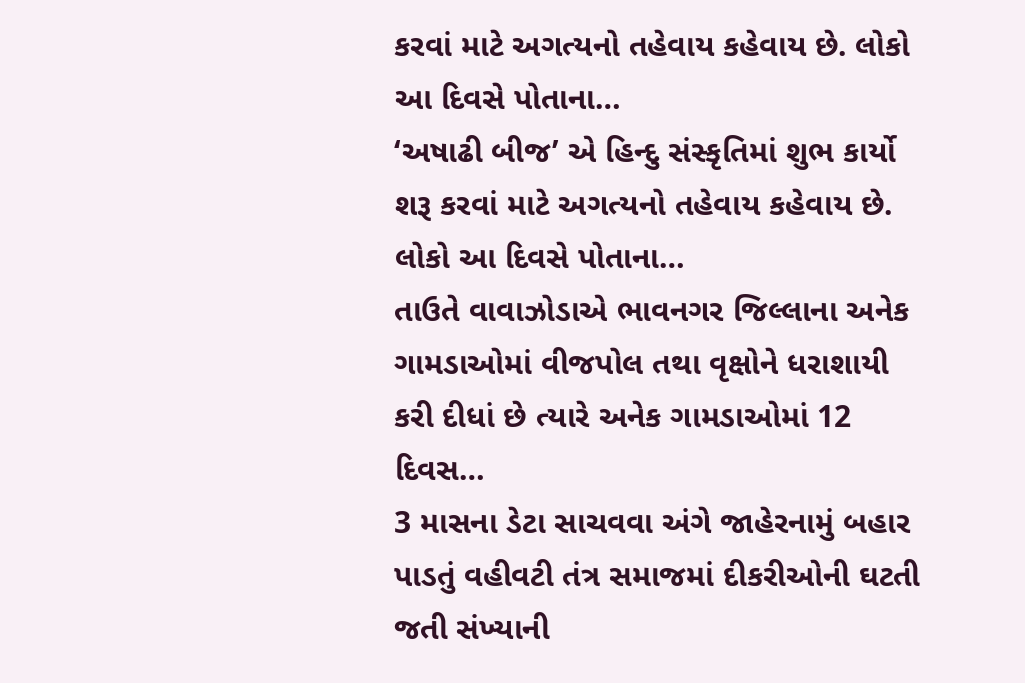કરવાં માટે અગત્યનો તહેવાય કહેવાય છે. લોકો આ દિવસે પોતાના…
‘અષાઢી બીજ’ એ હિન્દુ સંસ્કૃતિમાં શુભ કાર્યો શરૂ કરવાં માટે અગત્યનો તહેવાય કહેવાય છે. લોકો આ દિવસે પોતાના…
તાઉતે વાવાઝોડાએ ભાવનગર જિલ્લાના અનેક ગામડાઓમાં વીજપોલ તથા વૃક્ષોને ધરાશાયી કરી દીધાં છે ત્યારે અનેક ગામડાઓમાં 12 દિવસ…
3 માસના ડેટા સાચવવા અંગે જાહેરનામું બહાર પાડતું વહીવટી તંત્ર સમાજમાં દીકરીઓની ઘટતી જતી સંખ્યાની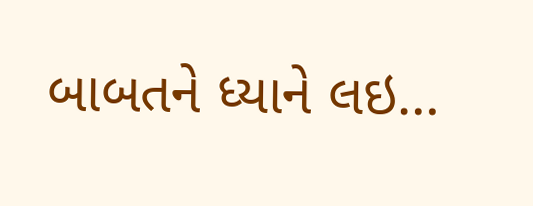બાબતને ધ્યાને લઇ…